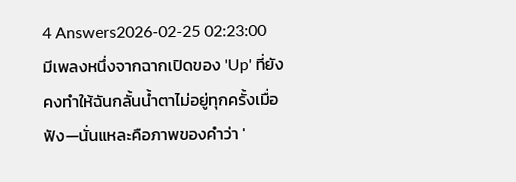4 Answers2026-02-25 02:23:00
มีเพลงหนึ่งจากฉากเปิดของ 'Up' ที่ยังคงทำให้ฉันกลั้นน้ำตาไม่อยู่ทุกครั้งเมื่อฟัง—นั่นแหละคือภาพของคำว่า '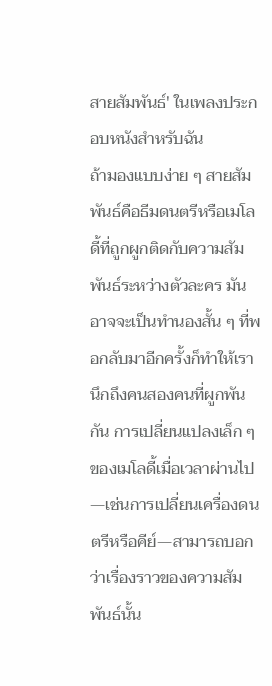สายสัมพันธ์' ในเพลงประกอบหนังสำหรับฉัน
ถ้ามองแบบง่าย ๆ สายสัมพันธ์คือธีมดนตรีหรือเมโลดี้ที่ถูกผูกติดกับความสัมพันธ์ระหว่างตัวละคร มันอาจจะเป็นทำนองสั้น ๆ ที่พอกลับมาอีกครั้งก็ทำให้เรานึกถึงคนสองคนที่ผูกพันกัน การเปลี่ยนแปลงเล็ก ๆ ของเมโลดี้เมื่อเวลาผ่านไป—เช่นการเปลี่ยนเครื่องดนตรีหรือคีย์—สามารถบอกว่าเรื่องราวของความสัมพันธ์นั้น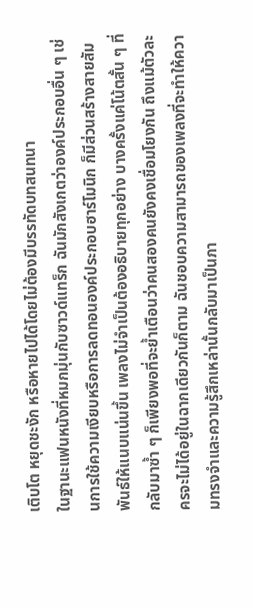เติบโต หยุดชะงัก หรือหายไปได้โดยไม่ต้องมีบรรทัดบทสนทนา
ในฐานะแฟนหนังที่หมกมุ่นกับซาวด์แทร็ก ฉันมักสังเกตว่าองค์ประกอบอื่น ๆ เช่นการใช้ความเงียบหรือการลดทอนองค์ประกอบฮาร์โมนิก ก็มีส่วนสร้างสายสัมพันธ์ให้แนบแน่นขึ้น เพลงไม่จำเป็นต้องอธิบายทุกอย่าง บางครั้งแค่โน้ตสั้น ๆ ที่กลับมาซ้ำ ๆ ก็เพียงพอที่จะย้ำเตือนว่าคนสองคนยังคงเชื่อมโยงกัน ถึงแม้ตัวละครจะไม่ได้อยู่ในฉากเดียวกันก็ตาม ฉันชอบความสามารถของเพลงที่จะทำให้ความทรงจำและความรู้สึกเหล่านั้นกลับมาเป็นภา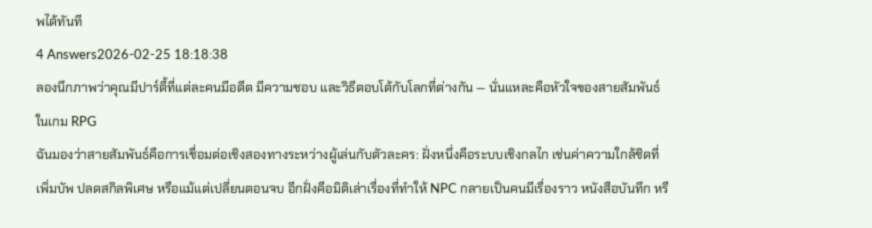พได้ทันที
4 Answers2026-02-25 18:18:38
ลองนึกภาพว่าคุณมีปาร์ตี้ที่แต่ละคนมีอดีต มีความชอบ และวิธีตอบโต้กับโลกที่ต่างกัน — นั่นแหละคือหัวใจของสายสัมพันธ์ในเกม RPG
ฉันมองว่าสายสัมพันธ์คือการเชื่อมต่อเชิงสองทางระหว่างผู้เล่นกับตัวละคร: ฝั่งหนึ่งคือระบบเชิงกลไก เช่นค่าความใกล้ชิดที่เพิ่มบัพ ปลดสกิลพิเศษ หรือแม้แต่เปลี่ยนตอนจบ อีกฝั่งคือมิติเล่าเรื่องที่ทำให้ NPC กลายเป็นคนมีเรื่องราว หนังสือบันทึก หรื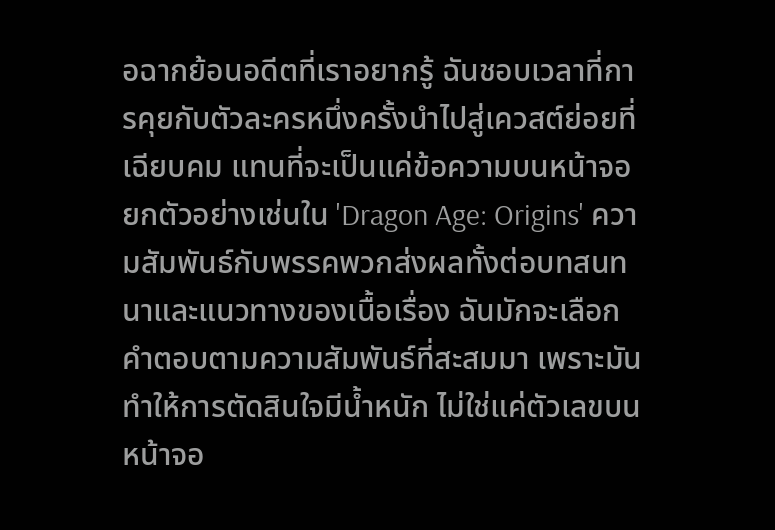อฉากย้อนอดีตที่เราอยากรู้ ฉันชอบเวลาที่การคุยกับตัวละครหนึ่งครั้งนำไปสู่เควสต์ย่อยที่เฉียบคม แทนที่จะเป็นแค่ข้อความบนหน้าจอ
ยกตัวอย่างเช่นใน 'Dragon Age: Origins' ความสัมพันธ์กับพรรคพวกส่งผลทั้งต่อบทสนทนาและแนวทางของเนื้อเรื่อง ฉันมักจะเลือกคำตอบตามความสัมพันธ์ที่สะสมมา เพราะมันทำให้การตัดสินใจมีน้ำหนัก ไม่ใช่แค่ตัวเลขบนหน้าจอ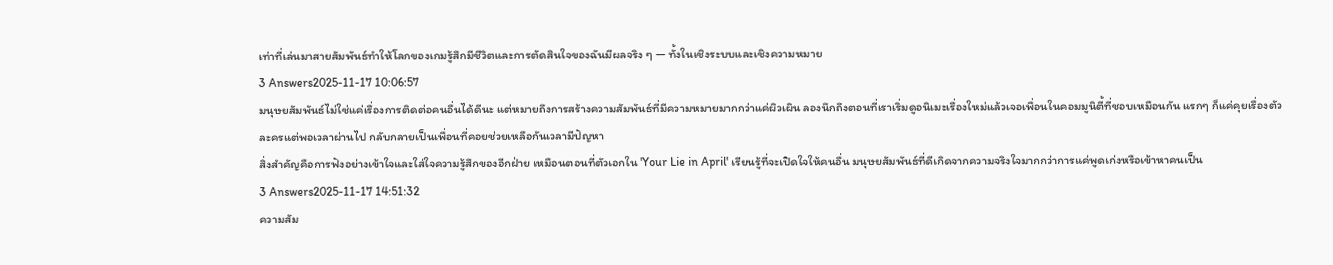เท่าที่เล่นมาสายสัมพันธ์ทำให้โลกของเกมรู้สึกมีชีวิตและการตัดสินใจของฉันมีผลจริง ๆ — ทั้งในเชิงระบบและเชิงความหมาย
3 Answers2025-11-17 10:06:57
มนุษยสัมพันธ์ไม่ใช่แค่เรื่องการติดต่อคนอื่นได้ดีนะ แต่หมายถึงการสร้างความสัมพันธ์ที่มีความหมายมากกว่าแค่ผิวเผิน ลองนึกถึงตอนที่เราเริ่มดูอนิเมะเรื่องใหม่แล้วเจอเพื่อนในคอมมูนิตี้ที่ชอบเหมือนกัน แรกๆ ก็แค่คุยเรื่องตัวละครแต่พอเวลาผ่านไป กลับกลายเป็นเพื่อนที่คอยช่วยเหลือกันเวลามีปัญหา
สิ่งสำคัญคือการฟังอย่างเข้าใจและใส่ใจความรู้สึกของอีกฝ่าย เหมือนตอนที่ตัวเอกใน 'Your Lie in April' เรียนรู้ที่จะเปิดใจให้คนอื่น มนุษยสัมพันธ์ที่ดีเกิดจากความจริงใจมากกว่าการแค่พูดเก่งหรือเข้าหาคนเป็น
3 Answers2025-11-17 14:51:32
ความสัม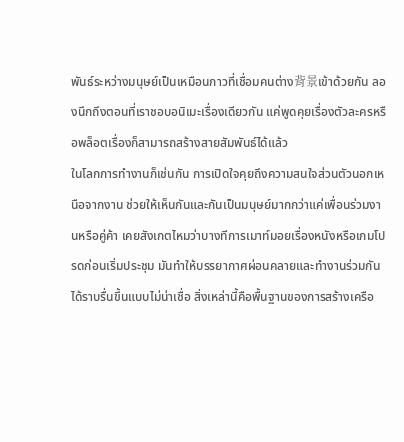พันธ์ระหว่างมนุษย์เป็นเหมือนกาวที่เชื่อมคนต่าง背景เข้าด้วยกัน ลองนึกถึงตอนที่เราชอบอนิเมะเรื่องเดียวกัน แค่พูดคุยเรื่องตัวละครหรือพล็อตเรื่องก็สามารถสร้างสายสัมพันธ์ได้แล้ว
ในโลกการทำงานก็เช่นกัน การเปิดใจคุยถึงความสนใจส่วนตัวนอกเหนือจากงาน ช่วยให้เห็นกันและกันเป็นมนุษย์มากกว่าแค่เพื่อนร่วมงานหรือคู่ค้า เคยสังเกตไหมว่าบางทีการเมาท์มอยเรื่องหนังหรือเกมโปรดก่อนเริ่มประชุม มันทำให้บรรยากาศผ่อนคลายและทำงานร่วมกันได้ราบรื่นขึ้นแบบไม่น่าเชื่อ สิ่งเหล่านี้คือพื้นฐานของการสร้างเครือ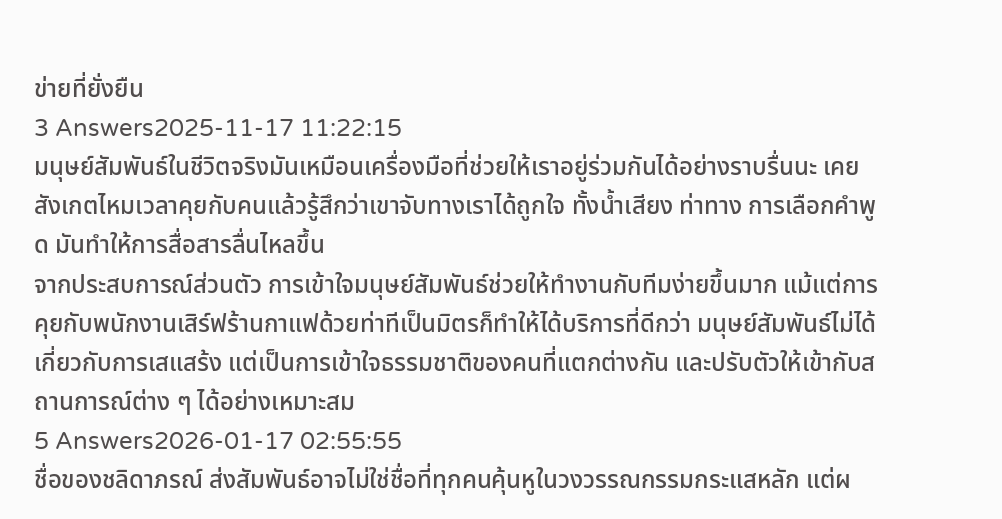ข่ายที่ยั่งยืน
3 Answers2025-11-17 11:22:15
มนุษย์สัมพันธ์ในชีวิตจริงมันเหมือนเครื่องมือที่ช่วยให้เราอยู่ร่วมกันได้อย่างราบรื่นนะ เคยสังเกตไหมเวลาคุยกับคนแล้วรู้สึกว่าเขาจับทางเราได้ถูกใจ ทั้งน้ำเสียง ท่าทาง การเลือกคำพูด มันทำให้การสื่อสารลื่นไหลขึ้น
จากประสบการณ์ส่วนตัว การเข้าใจมนุษย์สัมพันธ์ช่วยให้ทำงานกับทีมง่ายขึ้นมาก แม้แต่การคุยกับพนักงานเสิร์ฟร้านกาแฟด้วยท่าทีเป็นมิตรก็ทำให้ได้บริการที่ดีกว่า มนุษย์สัมพันธ์ไม่ได้เกี่ยวกับการเสแสร้ง แต่เป็นการเข้าใจธรรมชาติของคนที่แตกต่างกัน และปรับตัวให้เข้ากับสถานการณ์ต่าง ๆ ได้อย่างเหมาะสม
5 Answers2026-01-17 02:55:55
ชื่อของชลิดาภรณ์ ส่งสัมพันธ์อาจไม่ใช่ชื่อที่ทุกคนคุ้นหูในวงวรรณกรรมกระแสหลัก แต่ผ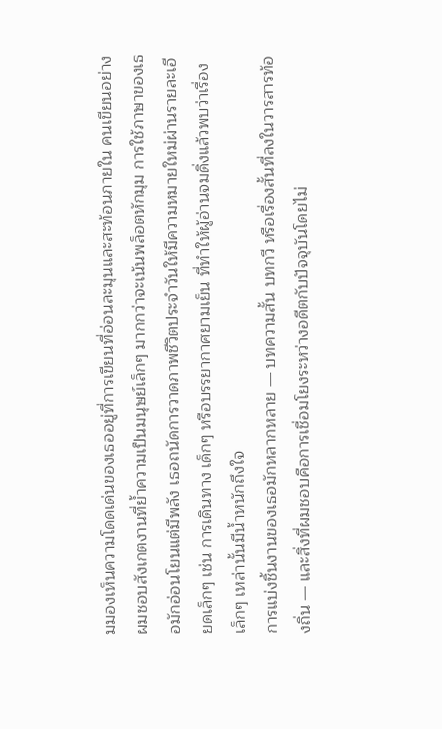มมองเห็นความโดดเด่นของเธออยู่ที่การเขียนที่อ่อนละมุนและสะท้อนภายใน คนเขียนอย่างผมชอบสังเกตงานที่ย้ำความเป็นมนุษย์เล็กๆ มากกว่าจะเน้นพล็อตหักมุม การใช้ภาษาของเธอมักอ่อนโยนแต่มีพลัง เธอถนัดการวาดภาพชีวิตประจำวันให้มีความหมายใหม่ผ่านรายละเอียดเล็กๆ เช่น การเดินทาง เด็กๆ หรือบรรยากาศยามเย็น ที่ทำให้ผู้อ่านจมดิ่งแล้วพบว่าเรื่องเล็กๆ เหล่านั้นมีน้ำหนักถึงใจ
การแบ่งชิ้นงานของเธอมักหลากหลาย — บทความสั้น บทกวี หรือเรื่องสั้นที่ลงในวารสารท้องถิ่น — และสิ่งที่ผมชอบคือการเชื่อมโยงระหว่างอดีตกับปัจจุบันโดยไม่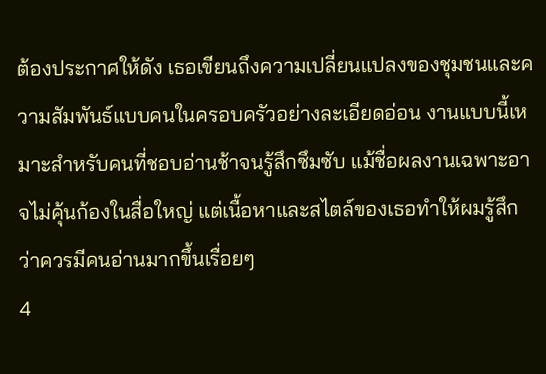ต้องประกาศให้ดัง เธอเขียนถึงความเปลี่ยนแปลงของชุมชนและความสัมพันธ์แบบคนในครอบครัวอย่างละเอียดอ่อน งานแบบนี้เหมาะสำหรับคนที่ชอบอ่านช้าจนรู้สึกซึมซับ แม้ชื่อผลงานเฉพาะอาจไม่คุ้นก้องในสื่อใหญ่ แต่เนื้อหาและสไตล์ของเธอทำให้ผมรู้สึกว่าควรมีคนอ่านมากขึ้นเรื่อยๆ
4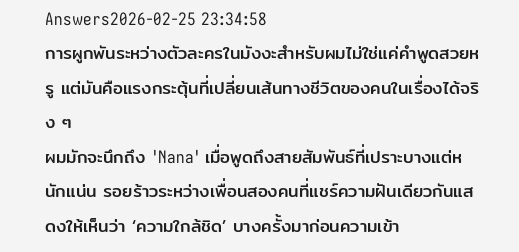Answers2026-02-25 23:34:58
การผูกพันระหว่างตัวละครในมังงะสำหรับผมไม่ใช่แค่คำพูดสวยหรู แต่มันคือแรงกระตุ้นที่เปลี่ยนเส้นทางชีวิตของคนในเรื่องได้จริง ๆ
ผมมักจะนึกถึง 'Nana' เมื่อพูดถึงสายสัมพันธ์ที่เปราะบางแต่หนักแน่น รอยร้าวระหว่างเพื่อนสองคนที่แชร์ความฝันเดียวกันแสดงให้เห็นว่า ‘ความใกล้ชิด’ บางครั้งมาก่อนความเข้า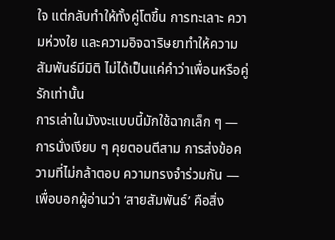ใจ แต่กลับทำให้ทั้งคู่โตขึ้น การทะเลาะ ความห่วงใย และความอิจฉาริษยาทำให้ความสัมพันธ์มีมิติ ไม่ได้เป็นแค่คำว่าเพื่อนหรือคู่รักเท่านั้น
การเล่าในมังงะแบบนี้มักใช้ฉากเล็ก ๆ — การนั่งเงียบ ๆ คุยตอนตีสาม การส่งข้อความที่ไม่กล้าตอบ ความทรงจำร่วมกัน — เพื่อบอกผู้อ่านว่า ‘สายสัมพันธ์’ คือสิ่ง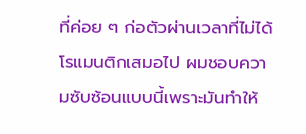ที่ค่อย ๆ ก่อตัวผ่านเวลาที่ไม่ได้โรแมนติกเสมอไป ผมชอบความซับซ้อนแบบนี้เพราะมันทำให้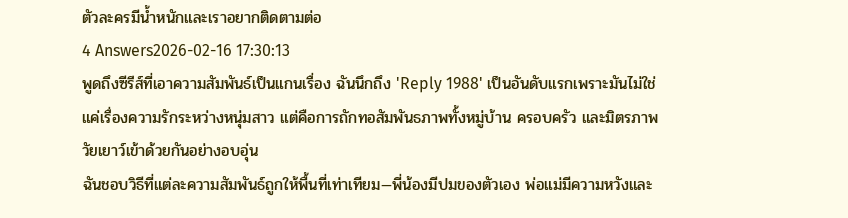ตัวละครมีน้ำหนักและเราอยากติดตามต่อ
4 Answers2026-02-16 17:30:13
พูดถึงซีรีส์ที่เอาความสัมพันธ์เป็นแกนเรื่อง ฉันนึกถึง 'Reply 1988' เป็นอันดับแรกเพราะมันไม่ใช่แค่เรื่องความรักระหว่างหนุ่มสาว แต่คือการถักทอสัมพันธภาพทั้งหมู่บ้าน ครอบครัว และมิตรภาพวัยเยาว์เข้าด้วยกันอย่างอบอุ่น
ฉันชอบวิธีที่แต่ละความสัมพันธ์ถูกให้พื้นที่เท่าเทียม—พี่น้องมีปมของตัวเอง พ่อแม่มีความหวังและ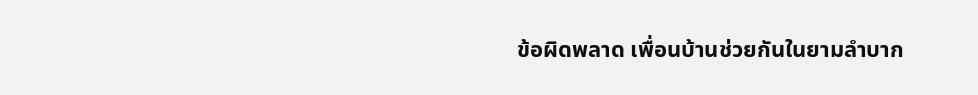ข้อผิดพลาด เพื่อนบ้านช่วยกันในยามลำบาก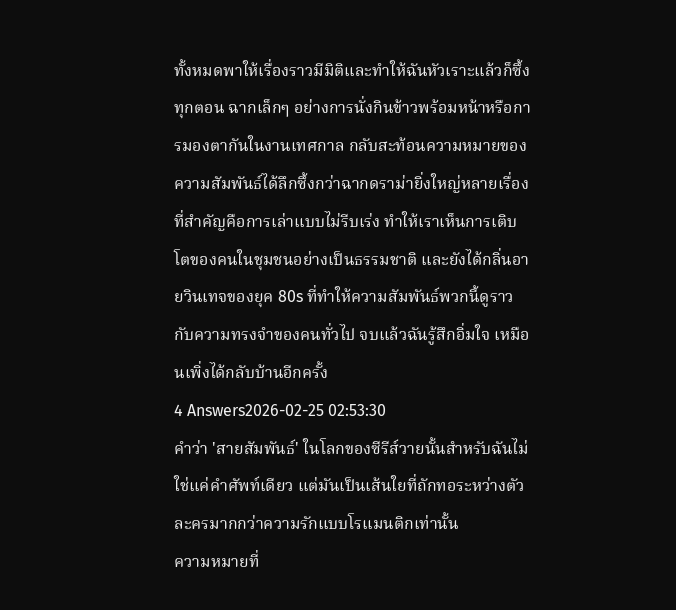ทั้งหมดพาให้เรื่องราวมีมิติและทำให้ฉันหัวเราะแล้วก็ซึ้งทุกตอน ฉากเล็กๆ อย่างการนั่งกินข้าวพร้อมหน้าหรือการมองตากันในงานเทศกาล กลับสะท้อนความหมายของความสัมพันธ์ได้ลึกซึ้งกว่าฉากดราม่ายิ่งใหญ่หลายเรื่อง
ที่สำคัญคือการเล่าแบบไม่รีบเร่ง ทำให้เราเห็นการเติบโตของคนในชุมชนอย่างเป็นธรรมชาติ และยังได้กลิ่นอายวินเทจของยุค 80s ที่ทำให้ความสัมพันธ์พวกนี้ดูราวกับความทรงจำของคนทั่วไป จบแล้วฉันรู้สึกอิ่มใจ เหมือนเพิ่งได้กลับบ้านอีกครั้ง
4 Answers2026-02-25 02:53:30
คำว่า 'สายสัมพันธ์' ในโลกของซีรีส์วายนั้นสำหรับฉันไม่ใช่แค่คำศัพท์เดียว แต่มันเป็นเส้นใยที่ถักทอระหว่างตัวละครมากกว่าความรักแบบโรแมนติกเท่านั้น
ความหมายที่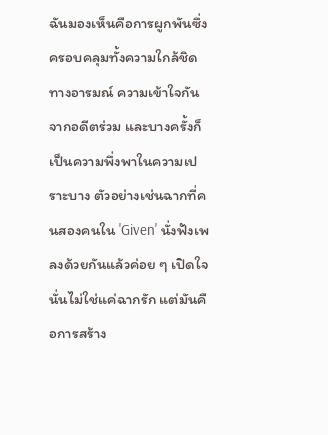ฉันมองเห็นคือการผูกพันซึ่งครอบคลุมทั้งความใกล้ชิดทางอารมณ์ ความเข้าใจกันจากอดีตร่วม และบางครั้งก็เป็นความพึ่งพาในความเปราะบาง ตัวอย่างเช่นฉากที่คนสองคนใน 'Given' นั่งฟังเพลงด้วยกันแล้วค่อย ๆ เปิดใจ นั่นไม่ใช่แค่ฉากรัก แต่มันคือการสร้าง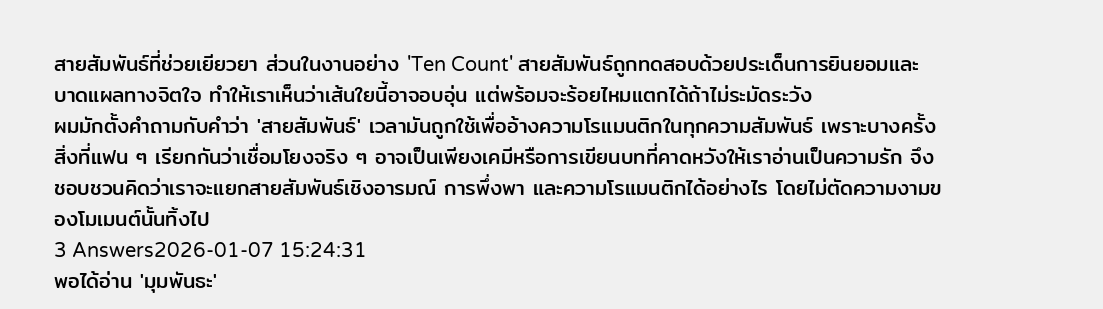สายสัมพันธ์ที่ช่วยเยียวยา ส่วนในงานอย่าง 'Ten Count' สายสัมพันธ์ถูกทดสอบด้วยประเด็นการยินยอมและบาดแผลทางจิตใจ ทำให้เราเห็นว่าเส้นใยนี้อาจอบอุ่น แต่พร้อมจะร้อยไหมแตกได้ถ้าไม่ระมัดระวัง
ผมมักตั้งคำถามกับคำว่า 'สายสัมพันธ์' เวลามันถูกใช้เพื่ออ้างความโรแมนติกในทุกความสัมพันธ์ เพราะบางครั้งสิ่งที่แฟน ๆ เรียกกันว่าเชื่อมโยงจริง ๆ อาจเป็นเพียงเคมีหรือการเขียนบทที่คาดหวังให้เราอ่านเป็นความรัก จึงชอบชวนคิดว่าเราจะแยกสายสัมพันธ์เชิงอารมณ์ การพึ่งพา และความโรแมนติกได้อย่างไร โดยไม่ตัดความงามของโมเมนต์นั้นทิ้งไป
3 Answers2026-01-07 15:24:31
พอได้อ่าน 'มุมพันธะ'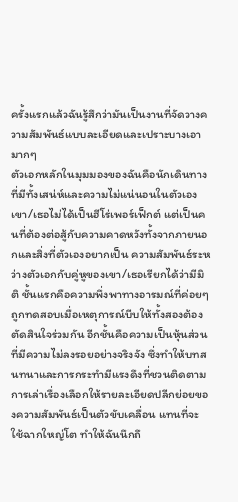ครั้งแรกแล้วฉันรู้สึกว่ามันเป็นงานที่จัดวางความสัมพันธ์แบบละเอียดและเปราะบางเอามากๆ
ตัวเอกหลักในมุมมองของฉันคือนักเดินทางที่มีทั้งเสน่ห์และความไม่แน่นอนในตัวเอง เขา/เธอไม่ได้เป็นฮีโร่เพอร์เฟ็กต์ แต่เป็นคนที่ต้องต่อสู้กับความคาดหวังทั้งจากภายนอกและสิ่งที่ตัวเองอยากเป็น ความสัมพันธ์ระหว่างตัวเอกกับคู่หูของเขา/เธอเรียกได้ว่ามีมิติ ชั้นแรกคือความพึ่งพาทางอารมณ์ที่ค่อยๆ ถูกทดสอบเมื่อเหตุการณ์บีบให้ทั้งสองต้องตัดสินใจร่วมกัน อีกชั้นคือความเป็นหุ้นส่วนที่มีความไม่ลงรอยอย่างจริงจัง ซึ่งทำให้บทสนทนาและการกระทำมีแรงดึงที่ชวนติดตาม
การเล่าเรื่องเลือกให้รายละเอียดปลีกย่อยของความสัมพันธ์เป็นตัวขับเคลื่อน แทนที่จะใช้ฉากใหญ่โต ทำให้ฉันนึกถึ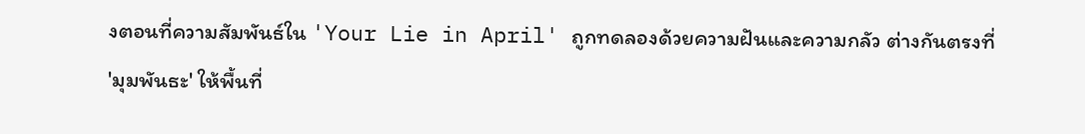งตอนที่ความสัมพันธ์ใน 'Your Lie in April' ถูกทดลองด้วยความฝันและความกลัว ต่างกันตรงที่ 'มุมพันธะ' ให้พื้นที่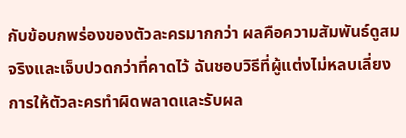กับข้อบกพร่องของตัวละครมากกว่า ผลคือความสัมพันธ์ดูสมจริงและเจ็บปวดกว่าที่คาดไว้ ฉันชอบวิธีที่ผู้แต่งไม่หลบเลี่ยงการให้ตัวละครทำผิดพลาดและรับผล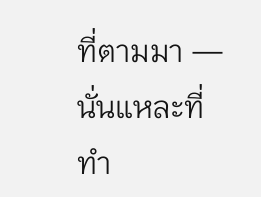ที่ตามมา — นั่นแหละที่ทำ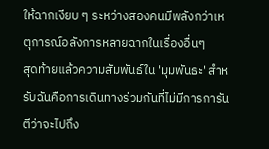ให้ฉากเงียบ ๆ ระหว่างสองคนมีพลังกว่าเหตุการณ์อลังการหลายฉากในเรื่องอื่นๆ
สุดท้ายแล้วความสัมพันธ์ใน 'มุมพันธะ' สำหรับฉันคือการเดินทางร่วมกันที่ไม่มีการการันตีว่าจะไปถึง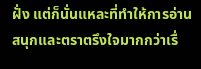ฝั่ง แต่ก็นั่นแหละที่ทำให้การอ่านสนุกและตราตรึงใจมากกว่าเรื่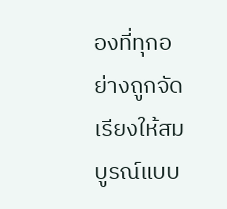องที่ทุกอย่างถูกจัดเรียงให้สมบูรณ์แบบ